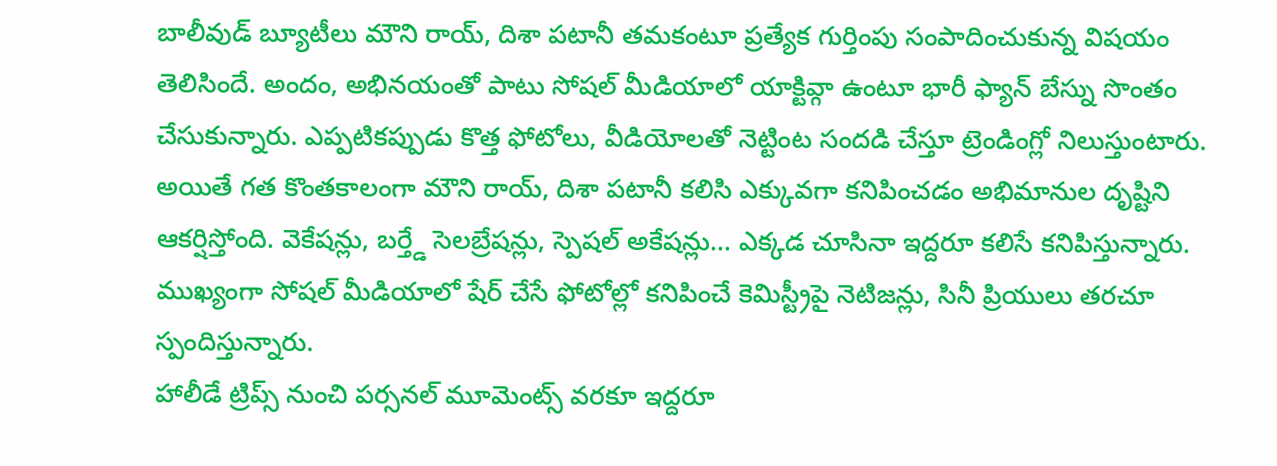బాలీవుడ్ బ్యూటీలు మౌని రాయ్, దిశా పటానీ తమకంటూ ప్రత్యేక గుర్తింపు సంపాదించుకున్న విషయం తెలిసిందే. అందం, అభినయంతో పాటు సోషల్ మీడియాలో యాక్టివ్గా ఉంటూ భారీ ఫ్యాన్ బేస్ను సొంతం చేసుకున్నారు. ఎప్పటికప్పుడు కొత్త ఫోటోలు, వీడియోలతో నెట్టింట సందడి చేస్తూ ట్రెండింగ్లో నిలుస్తుంటారు.
అయితే గత కొంతకాలంగా మౌని రాయ్, దిశా పటానీ కలిసి ఎక్కువగా కనిపించడం అభిమానుల దృష్టిని ఆకర్షిస్తోంది. వెకేషన్లు, బర్త్డే సెలబ్రేషన్లు, స్పెషల్ అకేషన్లు… ఎక్కడ చూసినా ఇద్దరూ కలిసే కనిపిస్తున్నారు. ముఖ్యంగా సోషల్ మీడియాలో షేర్ చేసే ఫోటోల్లో కనిపించే కెమిస్ట్రీపై నెటిజన్లు, సినీ ప్రియులు తరచూ స్పందిస్తున్నారు.
హాలీడే ట్రిప్స్ నుంచి పర్సనల్ మూమెంట్స్ వరకూ ఇద్దరూ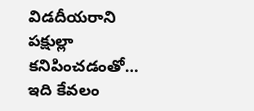విడదీయరాని పక్షుల్లా కనిపించడంతో… ఇది కేవలం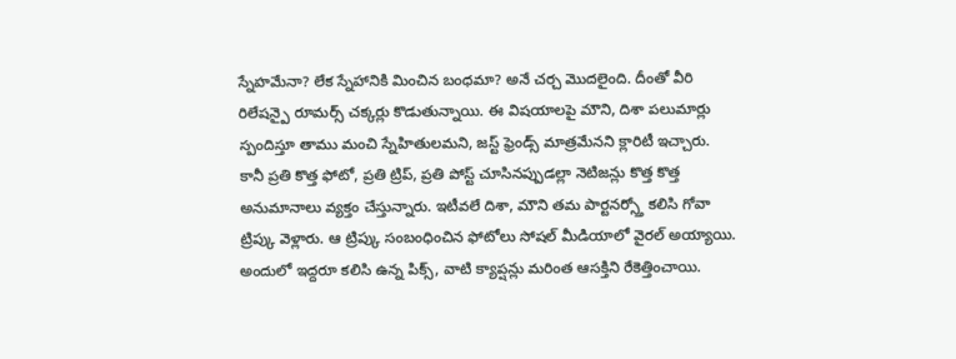స్నేహమేనా? లేక స్నేహానికి మించిన బంధమా? అనే చర్చ మొదలైంది. దీంతో వీరి రిలేషన్పై రూమర్స్ చక్కర్లు కొడుతున్నాయి. ఈ విషయాలపై మౌని, దిశా పలుమార్లు స్పందిస్తూ తాము మంచి స్నేహితులమని, జస్ట్ ఫ్రెండ్స్ మాత్రమేనని క్లారిటీ ఇచ్చారు.
కానీ ప్రతి కొత్త ఫోటో, ప్రతి ట్రిప్, ప్రతి పోస్ట్ చూసినప్పుడల్లా నెటిజన్లు కొత్త కొత్త అనుమానాలు వ్యక్తం చేస్తున్నారు. ఇటీవలే దిశా, మౌని తమ పార్టనర్స్తో కలిసి గోవా ట్రిప్కు వెళ్లారు. ఆ ట్రిప్కు సంబంధించిన ఫోటోలు సోషల్ మీడియాలో వైరల్ అయ్యాయి. అందులో ఇద్దరూ కలిసి ఉన్న పిక్స్, వాటి క్యాప్షన్లు మరింత ఆసక్తిని రేకెత్తించాయి.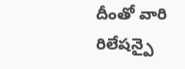దీంతో వారి రిలేషన్పై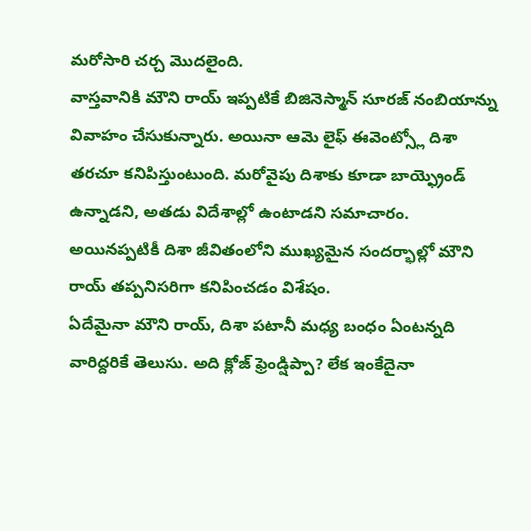మరోసారి చర్చ మొదలైంది.
వాస్తవానికి మౌని రాయ్ ఇప్పటికే బిజినెస్మాన్ సూరజ్ నంబియాన్ను వివాహం చేసుకున్నారు. అయినా ఆమె లైఫ్ ఈవెంట్స్లో దిశా తరచూ కనిపిస్తుంటుంది. మరోవైపు దిశాకు కూడా బాయ్ఫ్రెండ్ ఉన్నాడని, అతడు విదేశాల్లో ఉంటాడని సమాచారం. అయినప్పటికీ దిశా జీవితంలోని ముఖ్యమైన సందర్భాల్లో మౌని రాయ్ తప్పనిసరిగా కనిపించడం విశేషం.
ఏదేమైనా మౌని రాయ్, దిశా పటానీ మధ్య బంధం ఏంటన్నది వారిద్దరికే తెలుసు. అది క్లోజ్ ఫ్రెండ్షిప్పా? లేక ఇంకేదైనా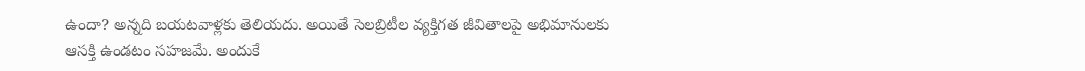ఉందా? అన్నది బయటవాళ్లకు తెలియదు. అయితే సెలబ్రిటీల వ్యక్తిగత జీవితాలపై అభిమానులకు ఆసక్తి ఉండటం సహజమే. అందుకే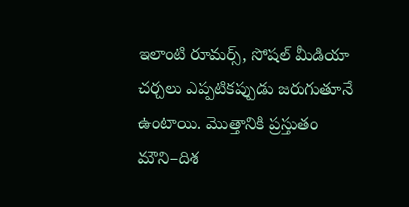ఇలాంటి రూమర్స్, సోషల్ మీడియా చర్చలు ఎప్పటికప్పుడు జరుగుతూనే ఉంటాయి. మొత్తానికి ప్రస్తుతం మౌని–దిశ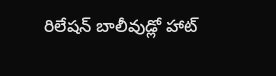రిలేషన్ బాలీవుడ్లో హాట్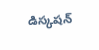డిస్కషన్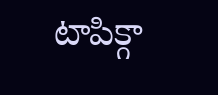టాపిక్గా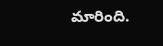మారింది.